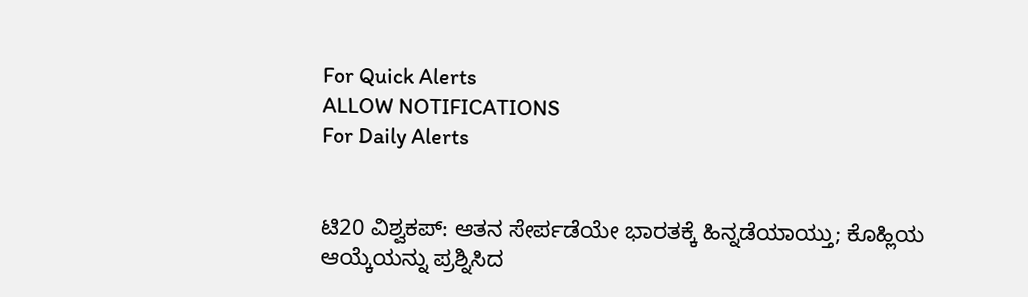For Quick Alerts
ALLOW NOTIFICATIONS
For Daily Alerts


ಟಿ20 ವಿಶ್ವಕಪ್: ಆತನ ಸೇರ್ಪಡೆಯೇ ಭಾರತಕ್ಕೆ ಹಿನ್ನಡೆಯಾಯ್ತು; ಕೊಹ್ಲಿಯ ಆಯ್ಕೆಯನ್ನು ಪ್ರಶ್ನಿಸಿದ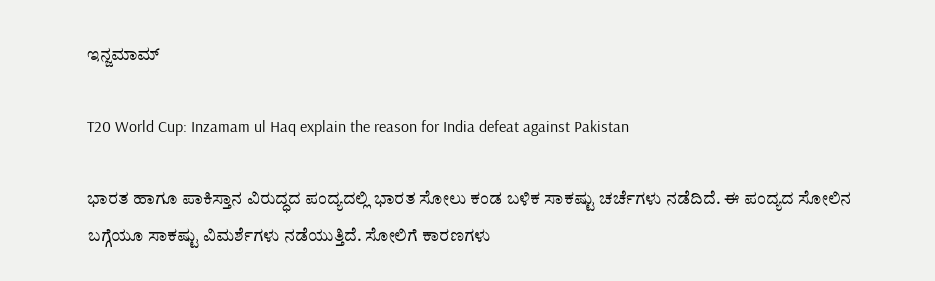ಇನ್ಜಮಾಮ್

T20 World Cup: Inzamam ul Haq explain the reason for India defeat against Pakistan

ಭಾರತ ಹಾಗೂ ಪಾಕಿಸ್ತಾನ ವಿರುದ್ಧದ ಪಂದ್ಯದಲ್ಲಿ ಭಾರತ ಸೋಲು ಕಂಡ ಬಳಿಕ ಸಾಕಷ್ಟು ಚರ್ಚೆಗಳು ನಡೆದಿದೆ. ಈ ಪಂದ್ಯದ ಸೋಲಿನ ಬಗ್ಗೆಯೂ ಸಾಕಷ್ಟು ವಿಮರ್ಶೆಗಳು ನಡೆಯುತ್ತಿದೆ. ಸೋಲಿಗೆ ಕಾರಣಗಳು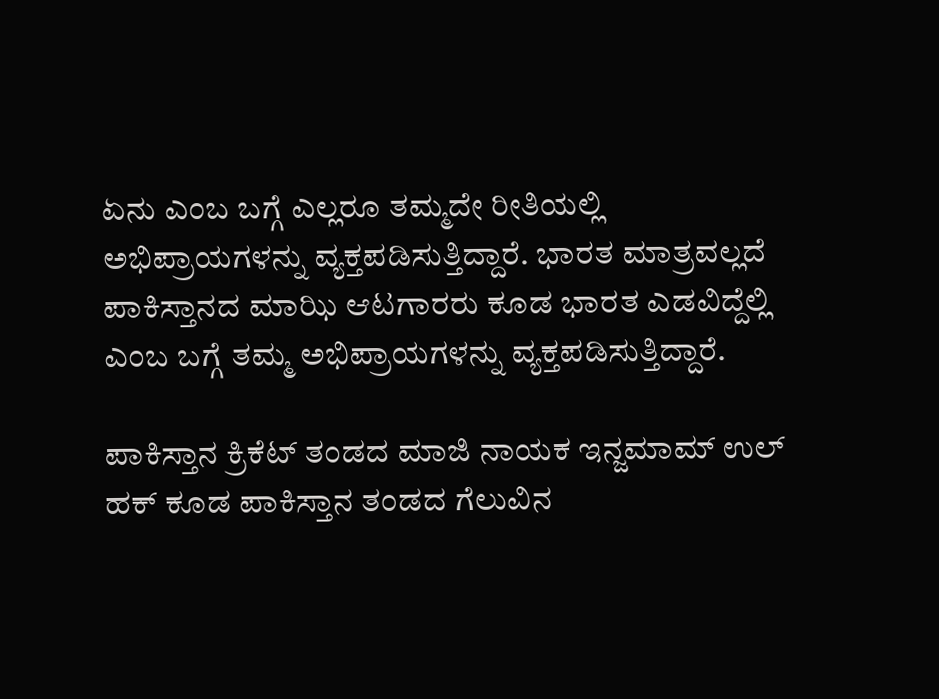ಏನು ಎಂಬ ಬಗ್ಗೆ ಎಲ್ಲರೂ ತಮ್ಮದೇ ರೀತಿಯಲ್ಲಿ ಅಭಿಪ್ರಾಯಗಳನ್ನು ವ್ಯಕ್ತಪಡಿಸುತ್ತಿದ್ದಾರೆ. ಭಾರತ ಮಾತ್ರವಲ್ಲದೆ ಪಾಕಿಸ್ತಾನದ ಮಾಝಿ ಆಟಗಾರರು ಕೂಡ ಭಾರತ ಎಡವಿದ್ದೆಲ್ಲಿ ಎಂಬ ಬಗ್ಗೆ ತಮ್ಮ ಅಭಿಪ್ರಾಯಗಳನ್ನು ವ್ಯಕ್ತಪಡಿಸುತ್ತಿದ್ದಾರೆ.

ಪಾಕಿಸ್ತಾನ ಕ್ರಿಕೆಟ್ ತಂಡದ ಮಾಜಿ ನಾಯಕ ಇನ್ಜಮಾಮ್ ಉಲ್ ಹಕ್ ಕೂಡ ಪಾಕಿಸ್ತಾನ ತಂಡದ ಗೆಲುವಿನ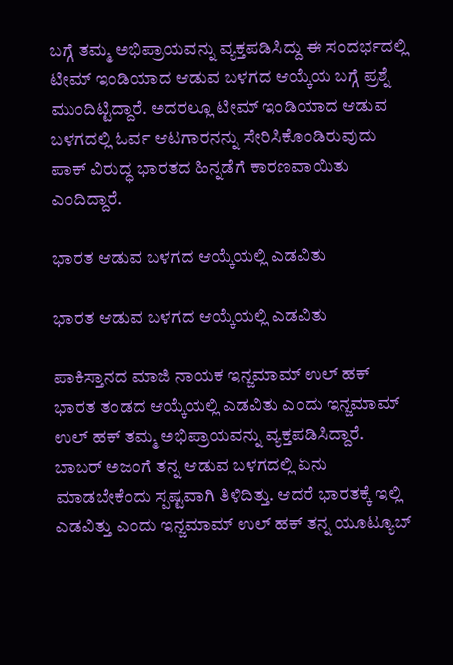ಬಗ್ಗೆ ತಮ್ಮ ಅಭಿಪ್ರಾಯವನ್ನು ವ್ಯಕ್ತಪಡಿಸಿದ್ದು ಈ ಸಂದರ್ಭದಲ್ಲಿ ಟೀಮ್ ಇಂಡಿಯಾದ ಆಡುವ ಬಳಗದ ಆಯ್ಕೆಯ ಬಗ್ಗೆ ಪ್ರಶ್ನೆ ಮುಂದಿಟ್ಟಿದ್ದಾರೆ. ಅದರಲ್ಲೂ ಟೀಮ್ ಇಂಡಿಯಾದ ಆಡುವ ಬಳಗದಲ್ಲಿ ಓರ್ವ ಆಟಗಾರನನ್ನು ಸೇರಿಸಿಕೊಂಡಿರುವುದು ಪಾಕ್ ವಿರುದ್ಧ ಭಾರತದ ಹಿನ್ನಡೆಗೆ ಕಾರಣವಾಯಿತು ಎಂದಿದ್ದಾರೆ.

ಭಾರತ ಆಡುವ ಬಳಗದ ಆಯ್ಕೆಯಲ್ಲಿ ಎಡವಿತು

ಭಾರತ ಆಡುವ ಬಳಗದ ಆಯ್ಕೆಯಲ್ಲಿ ಎಡವಿತು

ಪಾಕಿಸ್ತಾನದ ಮಾಜಿ ನಾಯಕ ಇನ್ಜಮಾಮ್ ಉಲ್ ಹಕ್ ಭಾರತ ತಂಡದ ಆಯ್ಕೆಯಲ್ಲಿ ಎಡವಿತು ಎಂದು ಇನ್ಜಮಾಮ್ ಉಲ್ ಹಕ್ ತಮ್ಮ ಅಭಿಪ್ರಾಯವನ್ನು ವ್ಯಕ್ತಪಡಿಸಿದ್ದಾರೆ. ಬಾಬರ್ ಅಜಂಗೆ ತನ್ನ ಆಡುವ ಬಳಗದಲ್ಲಿ ಏನು ಮಾಡಬೇಕೆಂದು ಸ್ಪಷ್ಟವಾಗಿ ತಿಳಿದಿತ್ತು. ಆದರೆ ಭಾರತಕ್ಕೆ ಇಲ್ಲಿ ಎಡವಿತ್ತು ಎಂದು ಇನ್ಜಮಾಮ್ ಉಲ್ ಹಕ್ ತನ್ನ ಯೂಟ್ಯೂಬ್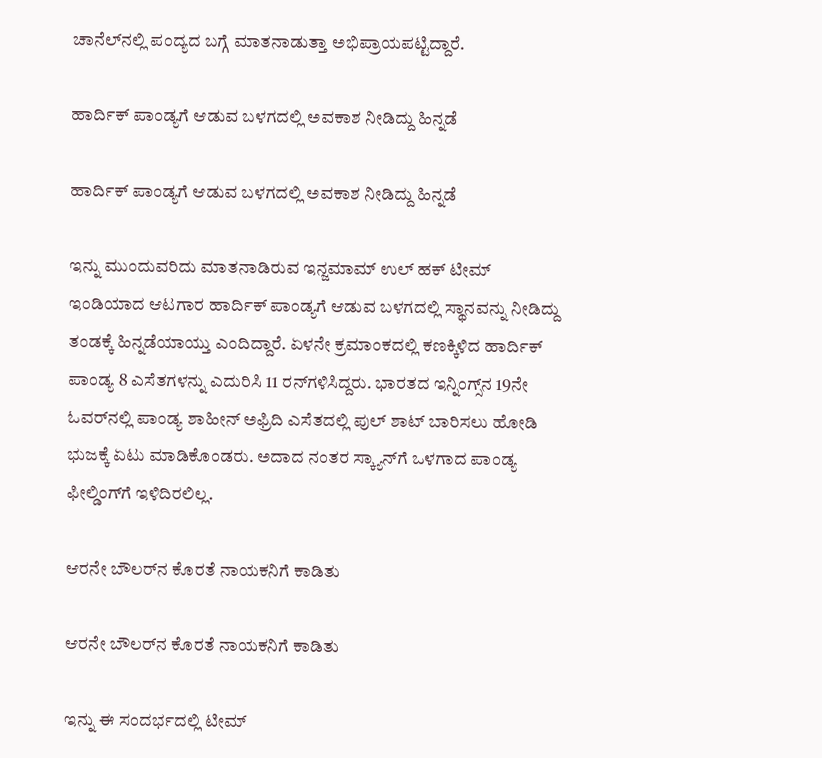ಚಾನೆಲ್‌ನಲ್ಲಿ ಪಂದ್ಯದ ಬಗ್ಗೆ ಮಾತನಾಡುತ್ತಾ ಅಭಿಪ್ರಾಯಪಟ್ಟಿದ್ದಾರೆ.

ಹಾರ್ದಿಕ್ ಪಾಂಡ್ಯಗೆ ಆಡುವ ಬಳಗದಲ್ಲಿ ಅವಕಾಶ ನೀಡಿದ್ದು ಹಿನ್ನಡೆ

ಹಾರ್ದಿಕ್ ಪಾಂಡ್ಯಗೆ ಆಡುವ ಬಳಗದಲ್ಲಿ ಅವಕಾಶ ನೀಡಿದ್ದು ಹಿನ್ನಡೆ

ಇನ್ನು ಮುಂದುವರಿದು ಮಾತನಾಡಿರುವ ಇನ್ಜಮಾಮ್ ಉಲ್ ಹಕ್ ಟೀಮ್ ಇಂಡಿಯಾದ ಆಟಗಾರ ಹಾರ್ದಿಕ್ ಪಾಂಡ್ಯಗೆ ಆಡುವ ಬಳಗದಲ್ಲಿ ಸ್ಥಾನವನ್ನು ನೀಡಿದ್ದು ತಂಡಕ್ಕೆ ಹಿನ್ನಡೆಯಾಯ್ತು ಎಂದಿದ್ದಾರೆ. ಏಳನೇ ಕ್ರಮಾಂಕದಲ್ಲಿ ಕಣಕ್ಕಿಳಿದ ಹಾರ್ದಿಕ್ ಪಾಂಡ್ಯ 8 ಎಸೆತಗಳನ್ನು ಎದುರಿಸಿ 11 ರನ್‌ಗಳಿಸಿದ್ದರು. ಭಾರತದ ಇನ್ನಿಂಗ್ಸ್‌ನ 19ನೇ ಓವರ್‌ನಲ್ಲಿ ಪಾಂಡ್ಯ ಶಾಹೀನ್ ಅಫ್ರಿದಿ ಎಸೆತದಲ್ಲಿ ಪುಲ್ ಶಾಟ್ ಬಾರಿಸಲು ಹೋಡಿ ಭುಜಕ್ಕೆ ಏಟು ಮಾಡಿಕೊಂಡರು. ಅದಾದ ನಂತರ ಸ್ಕ್ಯಾನ್‌ಗೆ ಒಳಗಾದ ಪಾಂಡ್ಯ ಫೀಲ್ಡಿಂಗ್‌ಗೆ ಇಳಿದಿರಲಿಲ್ಲ.

ಆರನೇ ಬೌಲರ್‌ನ ಕೊರತೆ ನಾಯಕನಿಗೆ ಕಾಡಿತು

ಆರನೇ ಬೌಲರ್‌ನ ಕೊರತೆ ನಾಯಕನಿಗೆ ಕಾಡಿತು

ಇನ್ನು ಈ ಸಂದರ್ಭದಲ್ಲಿ ಟೀಮ್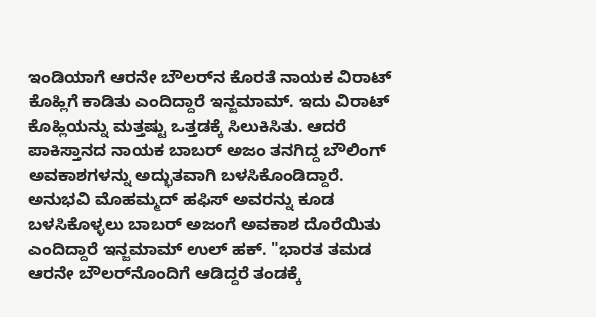ಇಂಡಿಯಾಗೆ ಆರನೇ ಬೌಲರ್‌ನ ಕೊರತೆ ನಾಯಕ ವಿರಾಟ್ ಕೊಹ್ಲಿಗೆ ಕಾಡಿತು ಎಂದಿದ್ದಾರೆ ಇನ್ಜಮಾಮ್. ಇದು ವಿರಾಟ್ ಕೊಹ್ಲಿಯನ್ನು ಮತ್ತಷ್ಟು ಒತ್ತಡಕ್ಕೆ ಸಿಲುಕಿಸಿತು. ಆದರೆ ಪಾಕಿಸ್ತಾನದ ನಾಯಕ ಬಾಬರ್ ಅಜಂ ತನಗಿದ್ದ ಬೌಲಿಂಗ್ ಅವಕಾಶಗಳನ್ನು ಅದ್ಭುತವಾಗಿ ಬಳಸಿಕೊಂಡಿದ್ದಾರೆ. ಅನುಭವಿ ಮೊಹಮ್ಮದ್ ಹಫಿಸ್ ಅವರನ್ನು ಕೂಡ ಬಳಸಿಕೊಳ್ಳಲು ಬಾಬರ್ ಅಜಂಗೆ ಅವಕಾಶ ದೊರೆಯಿತು ಎಂದಿದ್ದಾರೆ ಇನ್ಜಮಾಮ್ ಉಲ್ ಹಕ್. "ಭಾರತ ತಮಡ ಆರನೇ ಬೌಲರ್‌ನೊಂದಿಗೆ ಆಡಿದ್ದರೆ ತಂಡಕ್ಕೆ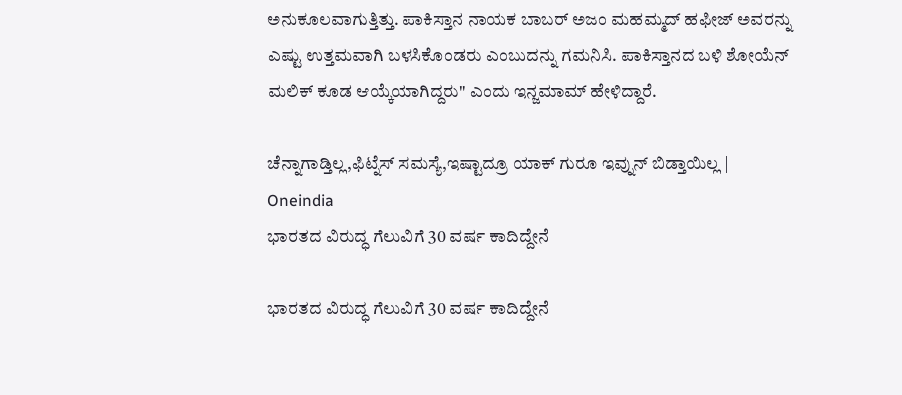ಅನುಕೂಲವಾಗುತ್ತಿತ್ತು. ಪಾಕಿಸ್ತಾನ ನಾಯಕ ಬಾಬರ್ ಅಜಂ ಮಹಮ್ಮದ್ ಹಫೀಜ್ ಅವರನ್ನು ಎಷ್ಟು ಉತ್ತಮವಾಗಿ ಬಳಸಿಕೊಂಡರು ಎಂಬುದನ್ನು ಗಮನಿಸಿ. ಪಾಕಿಸ್ತಾನದ ಬಳಿ ಶೋಯೆನ್ ಮಲಿಕ್ ಕೂಡ ಆಯ್ಕೆಯಾಗಿದ್ದರು" ಎಂದು ಇನ್ಜಮಾಮ್ ಹೇಳಿದ್ದಾರೆ.

ಚೆನ್ನಾಗಾಡ್ತಿಲ್ಲ,ಫಿಟ್ನೆಸ್ ಸಮಸ್ಯೆ,ಇಷ್ಟಾದ್ರೂ ಯಾಕ್ ಗುರೂ ಇವ್ನುನ್ ಬಿಡ್ತಾಯಿಲ್ಲ | Oneindia
ಭಾರತದ ವಿರುದ್ಧ ಗೆಲುವಿಗೆ 30 ವರ್ಷ ಕಾದಿದ್ದೇನೆ

ಭಾರತದ ವಿರುದ್ಧ ಗೆಲುವಿಗೆ 30 ವರ್ಷ ಕಾದಿದ್ದೇನೆ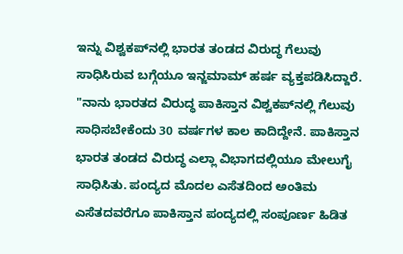ಇನ್ನು ವಿಶ್ವಕಪ್‌ನಲ್ಲಿ ಭಾರತ ತಂಡದ ವಿರುದ್ಧ ಗೆಲುವು ಸಾಧಿಸಿರುವ ಬಗ್ಗೆಯೂ ಇನ್ಜಮಾಮ್ ಹರ್ಷ ವ್ಯಕ್ತಪಡಿಸಿದ್ದಾರೆ. "ನಾನು ಭಾರತದ ವಿರುದ್ಧ ಪಾಕಿಸ್ತಾನ ವಿಶ್ವಕಪ್‌ನಲ್ಲಿ ಗೆಲುವು ಸಾಧಿಸಬೇಕೆಂದು 30 ವರ್ಷಗಳ ಕಾಲ ಕಾದಿದ್ದೇನೆ. ಪಾಕಿಸ್ತಾನ ಭಾರತ ತಂಡದ ವಿರುದ್ಧ ಎಲ್ಲಾ ವಿಭಾಗದಲ್ಲಿಯೂ ಮೇಲುಗೈ ಸಾಧಿಸಿತು. ಪಂದ್ಯದ ಮೊದಲ ಎಸೆತದಿಂದ ಅಂತಿಮ ಎಸೆತದವರೆಗೂ ಪಾಕಿಸ್ತಾನ ಪಂದ್ಯದಲ್ಲಿ ಸಂಪೂರ್ಣ ಹಿಡಿತ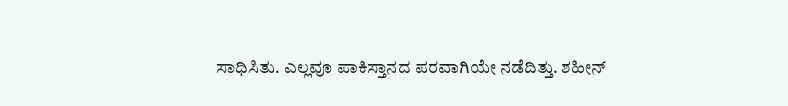ಸಾಧಿಸಿತು. ಎಲ್ಲವೂ ಪಾಕಿಸ್ತಾನದ ಪರವಾಗಿಯೇ ನಡೆದಿತ್ತು. ಶಹೀನ್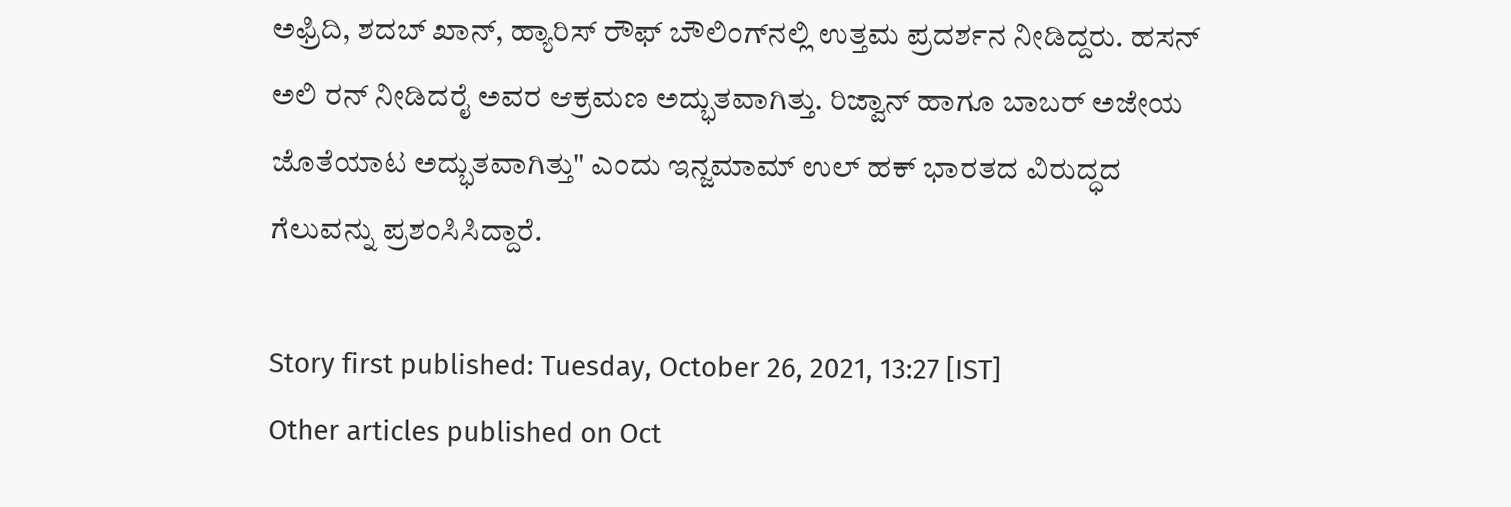ಅಫ್ರಿದಿ, ಶದಬ್ ಖಾನ್, ಹ್ಯಾರಿಸ್ ರೌಫ್ ಬೌಲಿಂಗ್‌ನಲ್ಲಿ ಉತ್ತಮ ಪ್ರದರ್ಶನ ನೀಡಿದ್ದರು. ಹಸನ್ ಅಲಿ ರನ್ ನೀಡಿದರೈ ಅವರ ಆಕ್ರಮಣ ಅದ್ಭುತವಾಗಿತ್ತು. ರಿಜ್ವಾನ್ ಹಾಗೂ ಬಾಬರ್ ಅಜೇಯ ಜೊತೆಯಾಟ ಅದ್ಭುತವಾಗಿತ್ತು" ಎಂದು ಇನ್ಜಮಾಮ್ ಉಲ್ ಹಕ್ ಭಾರತದ ವಿರುದ್ಧದ ಗೆಲುವನ್ನು ಪ್ರಶಂಸಿಸಿದ್ದಾರೆ.

Story first published: Tuesday, October 26, 2021, 13:27 [IST]
Other articles published on Oct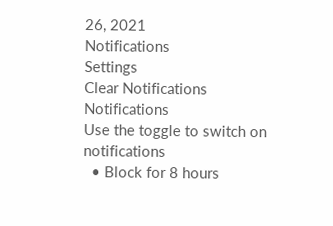26, 2021
Notifications
Settings
Clear Notifications
Notifications
Use the toggle to switch on notifications
  • Block for 8 hours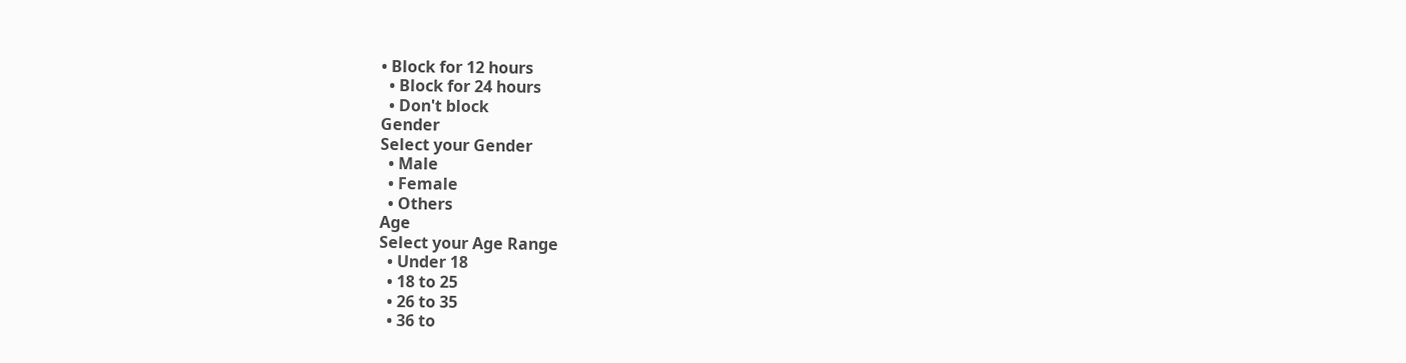• Block for 12 hours
  • Block for 24 hours
  • Don't block
Gender
Select your Gender
  • Male
  • Female
  • Others
Age
Select your Age Range
  • Under 18
  • 18 to 25
  • 26 to 35
  • 36 to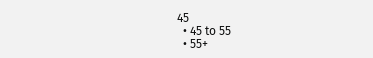45
  • 45 to 55
  • 55+